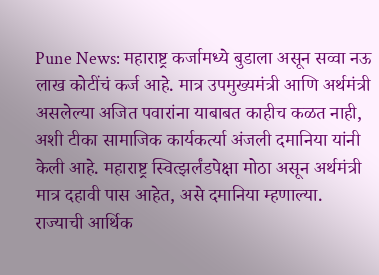Pune News: महाराष्ट्र कर्जामध्ये बुडाला असून सव्वा नऊ लाख कोटींचं कर्ज आहे. मात्र उपमुख्यमंत्री आणि अर्थमंत्री असलेल्या अजित पवारांना याबाबत काहीच कळत नाही, अशी टीका सामाजिक कार्यकर्त्या अंजली दमानिया यांनी केली आहे. महाराष्ट्र स्वित्झर्लंडपेक्षा मोठा असून अर्थमंत्री मात्र दहावी पास आहेत, असे दमानिया म्हणाल्या.
राज्याची आर्थिक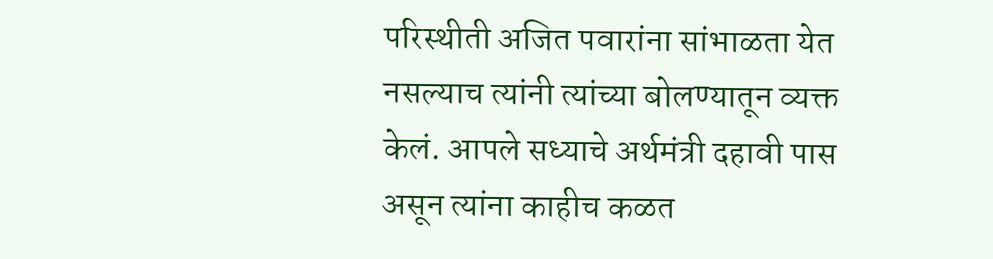परिस्थीती अजित पवारांना सांभाळता येत नसल्याच त्यांनी त्यांच्या बोलण्यातून व्यक्त केलं. आपले सध्याचे अर्थमंत्री दहावी पास असून त्यांना काहीच कळत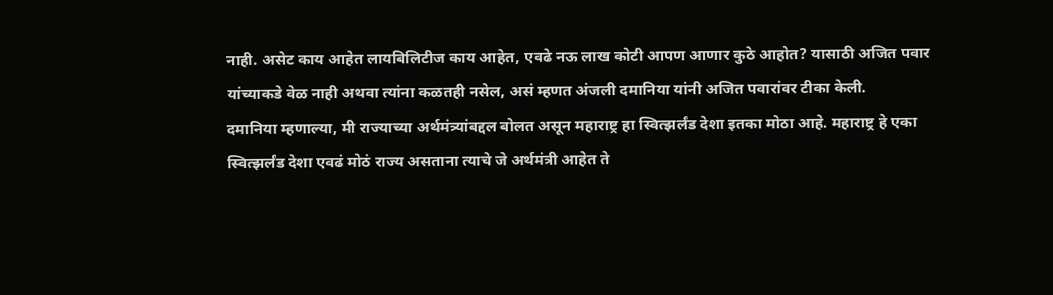नाही. असेट काय आहेत लायबिलिटीज काय आहेत, एवढे नऊ लाख कोटी आपण आणार कुठे आहोत? यासाठी अजित पवार यांच्याकडे वेळ नाही अथवा त्यांना कळतही नसेल, असं म्हणत अंजली दमानिया यांनी अजित पवारांवर टीका केली.
दमानिया म्हणाल्या, मी राज्याच्या अर्थमंत्र्यांबद्दल बोलत असून महाराष्ट्र हा स्वित्झर्लंड देशा इतका मोठा आहे. महाराष्ट्र हे एका स्वित्झर्लंड देशा एवढं मोठं राज्य असताना त्याचे जे अर्थमंत्री आहेत ते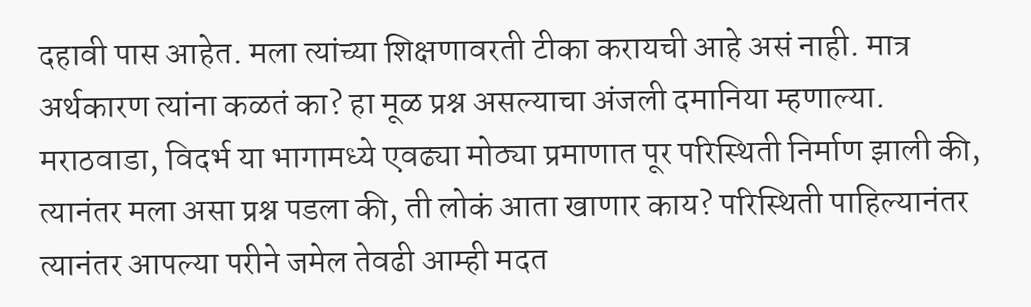दहावी पास आहेत. मला त्यांच्या शिक्षणावरती टीका करायची आहे असं नाही. मात्र अर्थकारण त्यांना कळतं का? हा मूळ प्रश्न असल्याचा अंजली दमानिया म्हणाल्या.
मराठवाडा, विदर्भ या भागामध्ये एवढ्या मोठ्या प्रमाणात पूर परिस्थिती निर्माण झाली की, त्यानंतर मला असा प्रश्न पडला की, ती लोकं आता खाणार काय? परिस्थिती पाहिल्यानंतर त्यानंतर आपल्या परीने जमेल तेवढी आम्ही मदत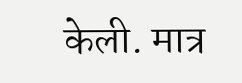केली. मात्र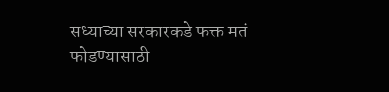सध्याच्या सरकारकडे फक्त मतं फोडण्यासाठी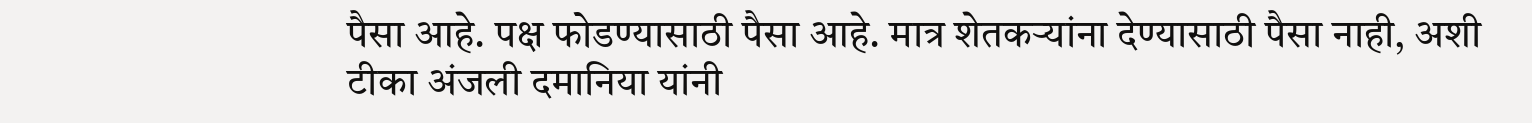पैसा आहे. पक्ष फोडण्यासाठी पैसा आहे. मात्र शेतकऱ्यांना देण्यासाठी पैसा नाही, अशी टीका अंजली दमानिया यांनी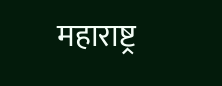महाराष्ट्र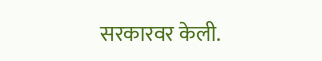सरकारवर केली.